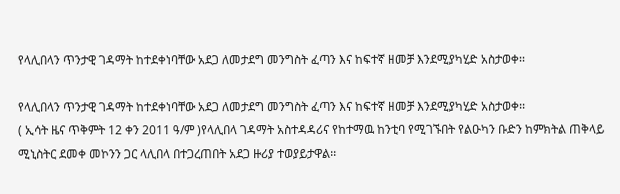የላሊበላን ጥንታዊ ገዳማት ከተደቀነባቸው አደጋ ለመታደግ መንግስት ፈጣን እና ከፍተኛ ዘመቻ እንደሚያካሂድ አስታወቀ፡፡

የላሊበላን ጥንታዊ ገዳማት ከተደቀነባቸው አደጋ ለመታደግ መንግስት ፈጣን እና ከፍተኛ ዘመቻ እንደሚያካሂድ አስታወቀ፡፡
( ኢሳት ዜና ጥቅምት 12 ቀን 2011 ዓ/ም )የላሊበላ ገዳማት አስተዳዳሪና የከተማዉ ከንቲባ የሚገኙበት የልዑካን ቡድን ከምክትል ጠቅላይ ሚኒስትር ደመቀ መኮንን ጋር ላሊበላ በተጋረጠበት አደጋ ዙሪያ ተወያይታዋል፡፡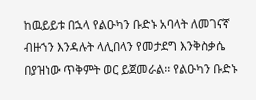ከዉይይቱ በኋላ የልዑካን ቡድኑ አባላት ለመገናኛ ብዙኀን እንዳሉት ላሊበላን የመታደግ እንቅስቃሴ በያዝነው ጥቅምት ወር ይጀመራል፡፡ የልዑካን ቡድኑ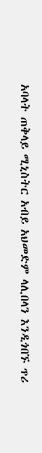አባላት ጠቅላይ ሚኒስትር አብይ አህመድም ላሊበላን እንዲጎበኙ ጥሪ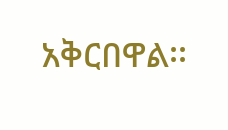አቅርበዋል፡፡